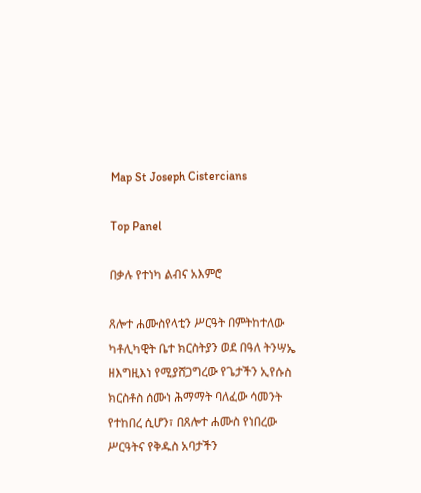Map St Joseph Cistercians

Top Panel

በቃሉ የተነካ ልብና አእምሮ

ጸሎተ ሐሙስየላቲን ሥርዓት በምትከተለው ካቶሊካዊት ቤተ ክርስትያን ወደ በዓለ ትንሣኤ ዘእግዚእነ የሚያሸጋግረው የጌታችን ኢየሱስ ክርስቶስ ሰሙነ ሕማማት ባለፈው ሳመንት የተከበረ ሲሆን፣ በጸሎተ ሐሙስ የነበረው ሥርዓትና የቅዱስ አባታችን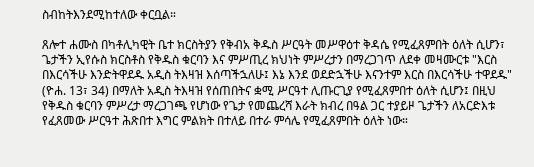ስብከትእንደሚከተለው ቀርቧል።

ጸሎተ ሐሙስ በካቶሊካዊት ቤተ ክርስትያን የቅብአ ቅዱስ ሥርዓት መሥዋዕተ ቅዳሴ የሚፈጸምበት ዕለት ሲሆን፣ ጌታችን ኢየሱስ ክርስቶስ የቅዱስ ቁርባን እና ምሥጢረ ክህነት ምሥረታን በማረጋገጥ ለደቀ መዛሙርቱ "እርስ በእርሳችሁ እንድትዋደዱ አዲስ ትእዛዝ እሰጣችኋለሁ፤ እኔ እንደ ወደድኋችሁ እናንተም እርስ በእርሳችሁ ተዋደዱ" (ዮሐ. 13፣ 34) በማለት አዲስ ትእዛዝ የሰጠበትና ቋሚ ሥርዓተ ሊጡርጊያ የሚፈጸምበተ ዕለት ሲሆን፤ በዚህ የቅዱስ ቁርባን ምሥረታ ማረጋገጫ የሆነው የጌታ የመጨረሻ እራት ክብረ በዓል ጋር ተያይዞ ጌታችን ለአርድእቱ የፈጸመው ሥርዓተ ሕጽበተ እግር ምልክት በተለይ በተራ ምሳሌ የሚፈጸምበት ዕለት ነው።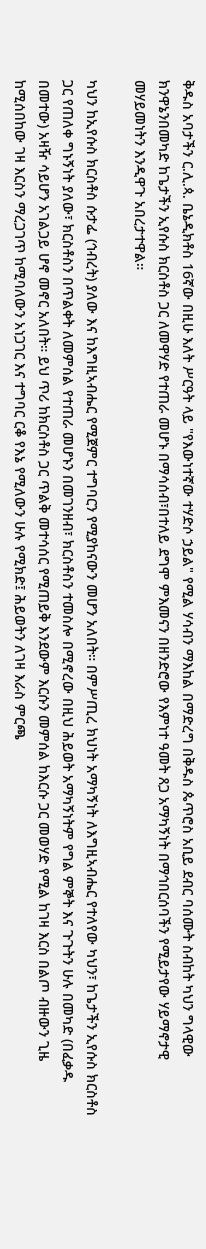ቅዱስ አባታችን ር.ሊ.ጳ. ቤኔዲክቶስ 16ኛው በዚሁ እለት ሥርዓት ላይ "የእውነተኛው ተሃድሶ ኃይል" የሚል ሃሳብን ማእከል በማድረግ በቅዱስ ጴጥሮስ አቢይ ደብር ባሰሙት ስብከት ካህን ግላዊው ክንዋኔንበመካድ ከጌታችን ኢየሱስ ክርስቶስ ጋር ለመዋሃድ የተጠራ መሆኑ በማሳሰብ፣በተለይ ደግሞ ምእመናን በዘንድሮው የእምነተ ዓመት ጸጋ አማካኝነት በማኅበርሰባችን የሚይታየው ሃይማኖታዊ መሃይመነትን እንዲዋጉ አበረታተዋል።

ካህን ከኢየሱስ ክርስቶስ ሱታፌ (ኅብረት) ያለው እና ከእግዚኣብሔር የሚጀምር ተግባርን የሚያከናውን መሆን አለበት። በምሥጢረ ክህነት አማካኝነት ለእግዚኣብሔር የተለየው ካህን፣ ከጌታችን ኢየሱስ ክርስቶስ ጋር የጠለቀ ግኑኝነት ያለው፣ ክርስቶስን በጥልቀት ለመምሰል የተጠራ መሆኑን በመገንዘብ፣ ክርስቶስን ተመስሎ በሚኖረው በዚህ ሕይወት አማካኝነትም የግል ምኞት እና ጉጉትን ሁሉ በመካድ (በፈቃዱ በመተው) አዛዥ ሳይሆን አገልጋይ ሆኖ መኖር አለበት። ይህ ጥሪ ከክርስቶስ ጋር ጥልቅ መተሳሰር የሚጠይቅ እንደውም እርሱን መምሰል ከእርሱ ጋር መወሃድ የሚል ከገዛ እርስ በልጦ ብዙውን ጊዜ ከሚሰበከው ገዛ እርስን ማረጋገጥ ከሚባለውን አነጋገር እና ተግባር ርቆ የእኔ የሚለውን ሁሉ የሚክድ፤ ሕይወትን ለገዛ እራስ ምርጫ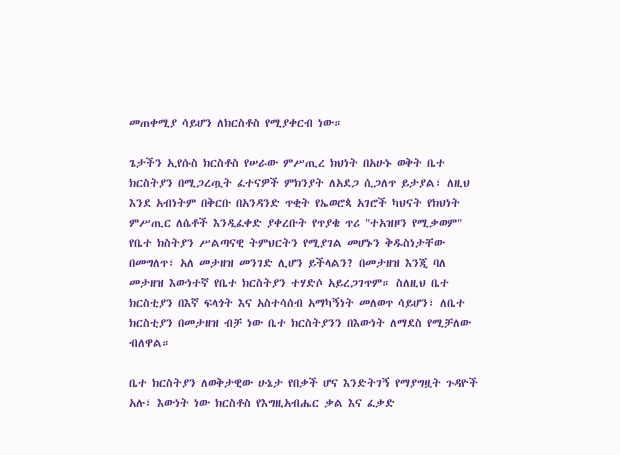መጠቀሚያ ሳይሆን ለክርስቶስ የሚያቀርብ ነው።

ጌታችን ኢየሱስ ክርስቶስ የሠራው ምሥጢረ ክህነት በአሁኑ ወቅት ቤተ ክርስትያን በሚጋረጧት ፈተናዎች ምክንያት ለአደጋ ሲጋለጥ ይታያል፣ ለዚህ እንደ አብነትም በቅርቡ በአንዳንድ ጥቂት የኤወሮጳ አገሮች ካህናት የክህነት ምሥጢር ለሴቶች እንዲፈቀድ ያቀረቡት የጥያቄ ጥሪ "ተአዝዞን የሚቃወም" የቤተ ክስትያን ሥልጣናዊ ትምህርትን የሚያገል መሆኑን ቅዱስነታቸው በመግለጥ፣ አለ መታዘዝ መንገድ ሊሆን ይችላልን? በመታዘዝ እንጂ ባለ መታዘዝ እውነተኛ የቤተ ክርስትያን ተሃድሶ አይረጋገጥም። ስለዚህ ቤተ ክርስቲያን በእኛ ፍላጎት እና አስተሳሰብ አማካኝነት መለወጥ ሳይሆን፣ ለቤተ ክርስቲያን በመታዘዝ ብቻ ነው ቤተ ክርስትያንን በእውነት ለማደስ የሚቻለው ብለዋል።

ቤተ ክርስትያን ለወቅታዊው ሁኔታ የበቃች ሆና እንድትገኝ የማያግዟት ጉዳዮች አሉ፣ እውነት ነው ክርስቶስ የእግዚአብሔር ቃል እና ፈቃድ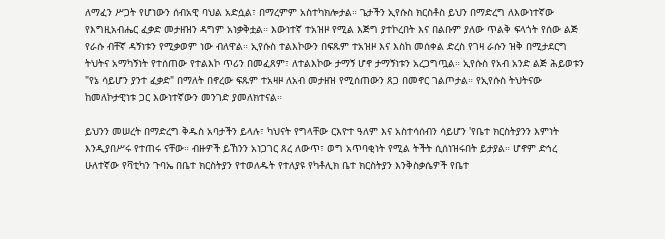ለማፈን ሥጋት የሆነውን ሰብአዊ ባህል አድሷል፣ በማረምም አስተካክሎታል። ጌታችን ኢየሱስ ክርስቶስ ይህን በማድረግ ለእውነተኛው የእግዚአብሔር ፈቃድ መታዘዝን ዳግም አነቃቅቷል። እውነተኛ ተአዝዞ የሚል እጅግ ያተኮረበት እና በልቡም ያለው ጥልቅ ፍላጎት የሰው ልጅ የራሱ ብቸኛ ዳኝነቱን የሚቃወም ነው ብለዋል። ኢየሱስ ተልእኮውን በፍጹም ተአዝዞ እና እስከ መሰቀል ድረስ የገዛ ራሱን ዝቅ በሚታደርግ ትህትና አማካኝነት የተሰጠው የተልእኮ ጥሪን በመፈጸም፣ ለተልእኮው ታማኝ ሆኖ ታማኝነቱን አረጋግጧል። ኢየሱስ የአብ አንድ ልጅ ሕይወቱን "የኔ ሳይሆን ያንተ ፈቃድ" በማለት በኖረው ፍጹም ተአዛዞ ለአብ መታዘዝ የሚሰጠውን ጸጋ በመኖር ገልጦታል። የኢየሱስ ትህትናው ከመለኮታዊነቱ ጋር እውነተኛውን መንገድ ያመለክተናል።

ይህንን መሠረት በማድረግ ቅዱስ አባታችን ይላሉ፣ ካህናት የግላቸው ርእዮተ ዓለም እና አስተሳሰብን ሳይሆን 'የቤተ ክርስትያንን እምነት እንዲያበሥሩ የተጠሩ ናቸው። ብዙዎች ይኸንን አነጋገር ጸረ ለውጥ፣ ወግ አጥባቂነት የሚል ትችት ሲሰነዝሩበት ይታያል። ሆኖም ድኅረ ሁለተኛው የቫቲካን ጉባኤ በቤተ ክርስትያን የተወለዱት የተለያዩ የካቶሊክ ቤተ ክርስትያን እንቅስቃሴዎች የቤተ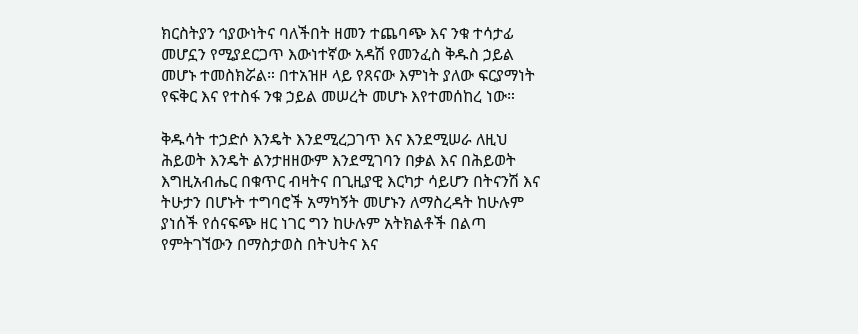ክርስትያን ኅያውነትና ባለችበት ዘመን ተጨባጭ እና ንቁ ተሳታፊ መሆኗን የሚያደርጋጥ እውነተኛው አዳሽ የመንፈስ ቅዱስ ኃይል መሆኑ ተመስክሯል። በተአዝዞ ላይ የጸናው እምነት ያለው ፍርያማነት የፍቅር እና የተስፋ ንቁ ኃይል መሠረት መሆኑ እየተመሰከረ ነው።

ቅዱሳት ተኃድሶ እንዴት እንደሚረጋገጥ እና እንደሚሠራ ለዚህ ሕይወት እንዴት ልንታዘዘውም እንደሚገባን በቃል እና በሕይወት እግዚአብሔር በቁጥር ብዛትና በጊዚያዊ እርካታ ሳይሆን በትናንሽ እና ትሁታን በሆኑት ተግባሮች አማካኝት መሆኑን ለማስረዳት ከሁሉም ያነሰች የሰናፍጭ ዘር ነገር ግን ከሁሉም አትክልቶች በልጣ የምትገኘውን በማስታወስ በትህትና እና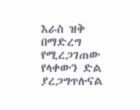እራስ ዝቅ በማድረግ የሚረጋገጠው የላቀውን ድል ያረጋግጥሉናል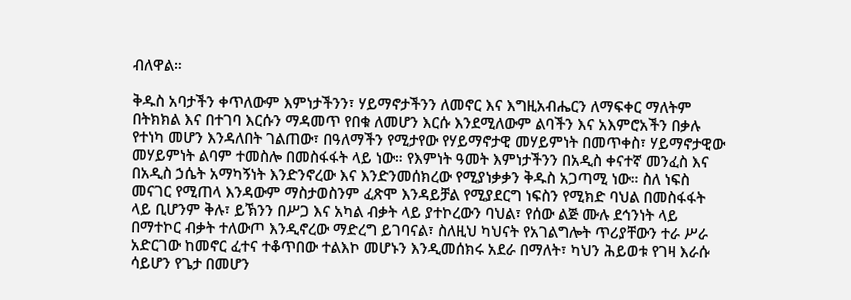ብለዋል።

ቅዱስ አባታችን ቀጥለውም እምነታችንን፣ ሃይማኖታችንን ለመኖር እና እግዚአብሔርን ለማፍቀር ማለትም በትክክል እና በተገባ እርሱን ማዳመጥ የበቁ ለመሆን እርሱ እንደሚለውም ልባችን እና አእምሮአችን በቃሉ የተነካ መሆን እንዳለበት ገልጠው፣ በዓለማችን የሚታየው የሃይማኖታዊ መሃይምነት በመጥቀስ፣ ሃይማኖታዊው መሃይምነት ልባም ተመስሎ በመስፋፋት ላይ ነው። የእምነት ዓመት እምነታችንን በአዲስ ቀናተኛ መንፈስ እና በአዲስ ኃሴት አማካኝነት እንድንኖረው እና እንድንመሰክረው የሚያነቃቃን ቅዱስ አጋጣሚ ነው። ስለ ነፍስ መናገር የሚጠላ እንዳውም ማስታወስንም ፈጽሞ እንዳይቻል የሚያደርግ ነፍስን የሚክድ ባህል በመስፋፋት ላይ ቢሆንም ቅሉ፣ ይኽንን በሥጋ እና አካል ብቃት ላይ ያተኮረውን ባህል፣ የሰው ልጅ ሙሉ ደኅንነት ላይ በማተኮር ብቃት ተለውጦ እንዲኖረው ማድረግ ይገባናል፣ ስለዚህ ካህናት የአገልግሎት ጥሪያቸውን ተራ ሥራ አድርገው ከመኖር ፈተና ተቆጥበው ተልእኮ መሆኑን እንዲመሰክሩ አደራ በማለት፣ ካህን ሕይወቱ የገዛ እራሱ ሳይሆን የጌታ በመሆን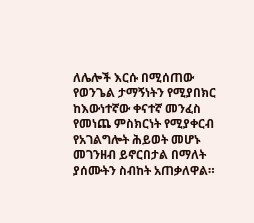ለሌሎች እርሱ በሚሰጠው የወንጌል ታማኝነትን የሚያበክር ከእውነተኛው ቀናተኛ መንፈስ የመነጨ ምስክርነት የሚያቀርብ የአገልግሎት ሕይወት መሆኑ መገንዘብ ይኖርበታል በማለት ያሰሙትን ስብከት አጠቃለዋል።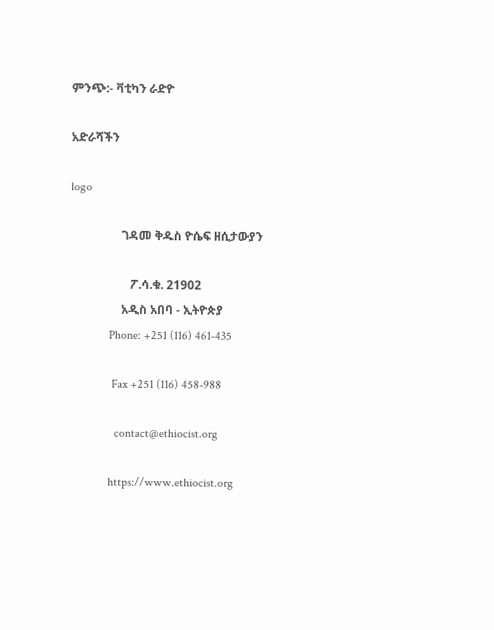ምንጭ:- ቫቲካን ራድዮ

አድራሻችን

logo

                 ገዳመ ቅዱስ ዮሴፍ ዘሲታውያን

                    ፖ.ሳ.ቁ. 21902
                 አዲስ አበባ - ኢትዮጵያ
             Phone: +251 (116) 461-435

              Fax +251 (116) 458-988

               contact@ethiocist.org

             https://www.ethiocist.org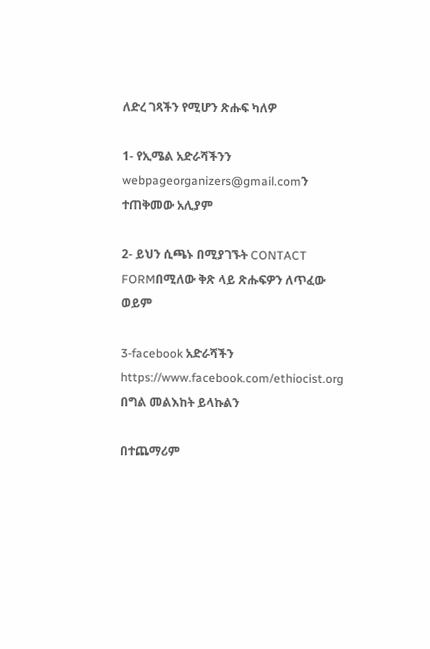ለድረ ገጻችን የሚሆን ጽሑፍ ካለዎ

1- የኢሜል አድራሻችንን webpageorganizers@gmail.comን ተጠቅመው አሊያም

2- ይህን ሲጫኑ በሚያገኙት CONTACT FORMበሚለው ቅጽ ላይ ጽሑፍዎን ለጥፈው ወይም

3-facebook አድራሻችን https://www.facebook.com/ethiocist.org በግል መልእከት ይላኩልን

በተጨማሪም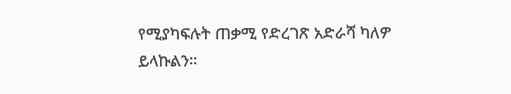የሚያካፍሉት ጠቃሚ የድረገጽ አድራሻ ካለዎ ይላኩልን።